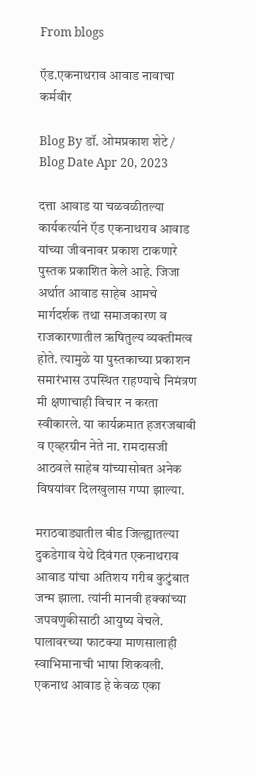From blogs

ऍड.एकनाथराव आवाड नावाचा कर्मवीर

Blog By डॉ. ओमप्रकाश शेटे / Blog Date Apr 20, 2023

दत्ता आवाड या चळवळीतल्या कार्यकर्त्याने ऍड एकनाथराव आवाड यांच्या जीवनावर प्रकाश टाकणारे पुस्तक प्रकाशित केले आहे. जिजा अर्थात आवाड साहेब आमचे मार्गदर्शक तथा समाजकारण व राजकारणातील ऋषितुल्य व्यक्तीमत्व होते. त्यामुळे या पुस्तकाच्या प्रकाशन समारंभास उपस्थित राहण्याचे निमंत्रण मी क्षणाचाही विचार न करता स्वीकारले. या कार्यक्रमात हजरजबाबी व एव्हरग्रीन नेते ना. रामदासजी आठवले साहेब यांच्यासोबत अनेक विषयांवर दिलखुलास गप्पा झाल्या.

मराठवाड्यातील बीड जिल्ह्यातल्या दुकडेगाव येथे दिवंगत एकनाथराव आवाड यांचा अतिशय गरीब कुटुंबात जन्म झाला. त्यांनी मानवी हक्कांच्या जपवणुकीसाठी आयुष्य वेचले. पालावरच्या फाटक्या माणसालाही स्वाभिमानाची भाषा शिकवली. एकनाथ आवाड हे केवळ एका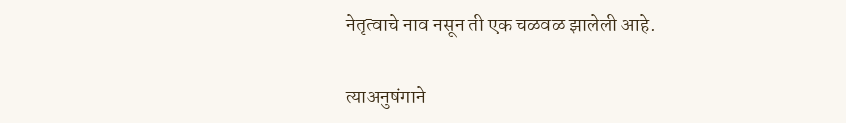नेतृत्वाचे नाव नसून ती एक चळवळ झालेली आहे.

त्याअनुषंगाने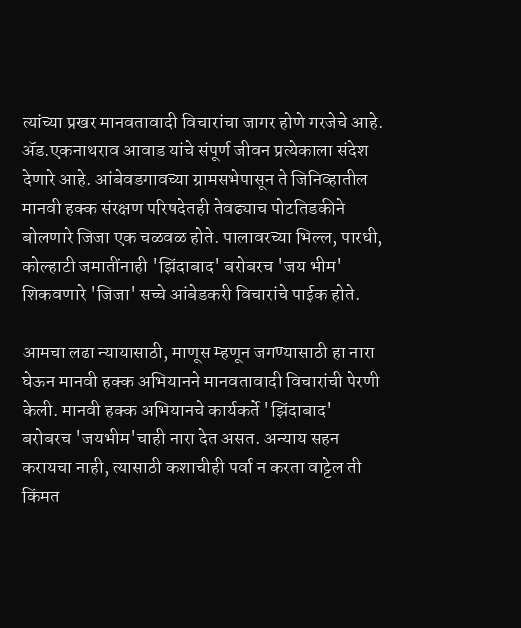त्यांच्या प्रखर मानवतावादी विचारांचा जागर होणे गरजेचे आहे. ॲड.एकनाथराव आवाड यांचे संपूर्ण जीवन प्रत्येकाला संदेश देणारे आहे. आंबेवडगावच्या ग्रामसभेपासून ते जिनिव्हातील मानवी हक्क संरक्षण परिषदेतही तेवढ्याच पोटतिडकीने बोलणारे जिजा एक चळवळ होते. पालावरच्या भिल्ल, पारधी, कोल्हाटी जमातींनाही 'झिंदाबाद' बरोबरच 'जय भीम' शिकवणारे 'जिजा' सच्चे आंबेडकरी विचारांचे पाईक होते.

आमचा लढा न्यायासाठी, माणूस म्हणून जगण्यासाठी हा नारा घेऊन मानवी हक्क अभियानने मानवतावादी विचारांची पेरणी केली. मानवी हक्क अभियानचे कार्यकर्ते 'झिंदाबाद' बरोबरच 'जयभीम'चाही नारा देत असत. अन्याय सहन करायचा नाही, त्यासाठी कशाचीही पर्वा न करता वाट्टेल ती किंमत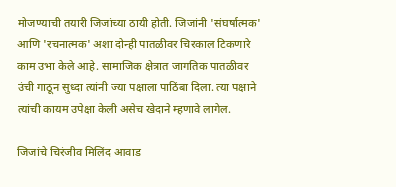मोजण्याची तयारी जिजांच्या ठायी होती. जिजांनी 'संघर्षात्मक' आणि 'रचनात्मक' अशा दोन्ही पातळीवर चिरकाल टिकणारे काम उभा केले आहे. सामाजिक क्षेत्रात जागतिक पातळीवर उंची गाठून सुध्दा त्यांनी ज्या पक्षाला पाठिंबा दिला. त्या पक्षाने त्यांची कायम उपेक्षा केली असेच खेदाने म्हणावे लागेल.

जिजांचे चिरंजीव मिलिंद आवाड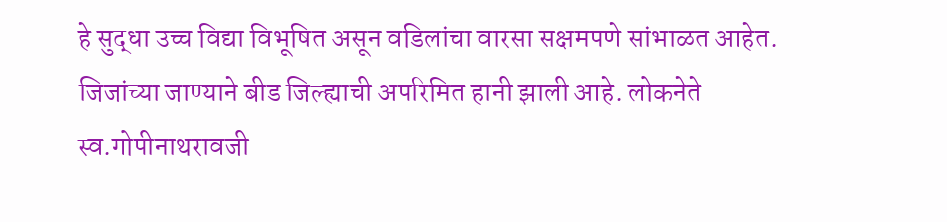हे सुद्धा उच्च विद्या विभूषित असून वडिलांचा वारसा सक्षमपणे सांभाळत आहेत. जिजांच्या जाण्याने बीड जिल्ह्याची अपरिमित हानी झाली आहे. लोकनेते स्व.गोपीनाथरावजी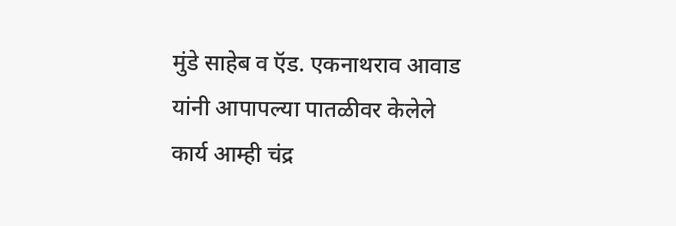मुंडे साहेब व ऍड. एकनाथराव आवाड यांनी आपापल्या पातळीवर केलेले कार्य आम्ही चंद्र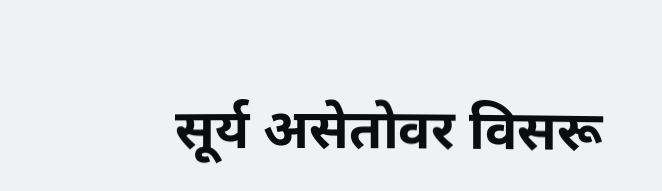सूर्य असेतोवर विसरू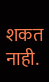शकत नाही.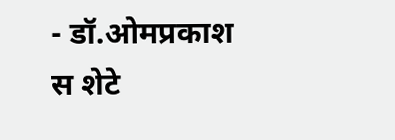- डॉ.ओमप्रकाश स शेटे